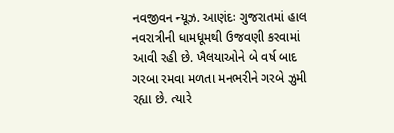નવજીવન ન્યૂઝ. આણંદઃ ગુજરાતમાં હાલ નવરાત્રીની ધામધૂમથી ઉજવણી કરવામાં આવી રહી છે. ખૈલયાઓને બે વર્ષ બાદ ગરબા રમવા મળતા મનભરીને ગરબે ઝુમી રહ્યા છે. ત્યારે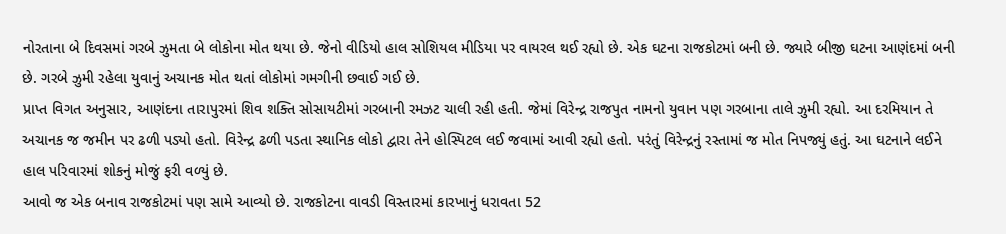નોરતાના બે દિવસમાં ગરબે ઝુમતા બે લોકોના મોત થયા છે. જેનો વીડિયો હાલ સોશિયલ મીડિયા પર વાયરલ થઈ રહ્યો છે. એક ઘટના રાજકોટમાં બની છે. જ્યારે બીજી ઘટના આણંદમાં બની છે. ગરબે ઝુમી રહેલા યુવાનું અચાનક મોત થતાં લોકોમાં ગમગીની છવાઈ ગઈ છે.
પ્રાપ્ત વિગત અનુસાર, આણંદના તારાપુરમાં શિવ શક્તિ સોસાયટીમાં ગરબાની રમઝટ ચાલી રહી હતી. જેમાં વિરેન્દ્ર રાજપુત નામનો યુવાન પણ ગરબાના તાલે ઝુમી રહ્યો. આ દરમિયાન તે અચાનક જ જમીન પર ઢળી પડ્યો હતો. વિરેન્દ્ર ઢળી પડતા સ્થાનિક લોકો દ્વારા તેને હોસ્પિટલ લઈ જવામાં આવી રહ્યો હતો. પરંતું વિરેન્દ્રનું રસ્તામાં જ મોત નિપજ્યું હતું. આ ઘટનાને લઈને હાલ પરિવારમાં શોકનું મોજું ફરી વળ્યું છે.
આવો જ એક બનાવ રાજકોટમાં પણ સામે આવ્યો છે. રાજકોટના વાવડી વિસ્તારમાં કારખાનું ધરાવતા 52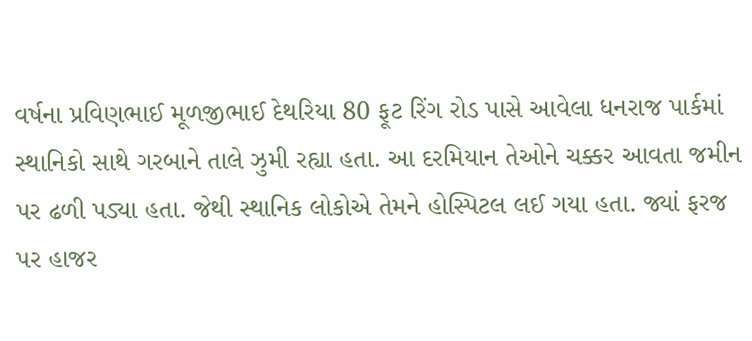વર્ષના પ્રવિણભાઈ મૂળજીભાઈ દેથરિયા 80 ફૂટ રિંગ રોડ પાસે આવેલા ધનરાજ પાર્કમાં સ્થાનિકો સાથે ગરબાને તાલે ઝુમી રહ્યા હતા. આ દરમિયાન તેઓને ચક્કર આવતા જમીન પર ઢળી પડ્યા હતા. જેથી સ્થાનિક લોકોએ તેમને હોસ્પિટલ લઈ ગયા હતા. જ્યાં ફરજ પર હાજર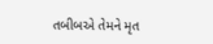તબીબએ તેમને મૃત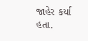જાહેર કર્યા હતા.